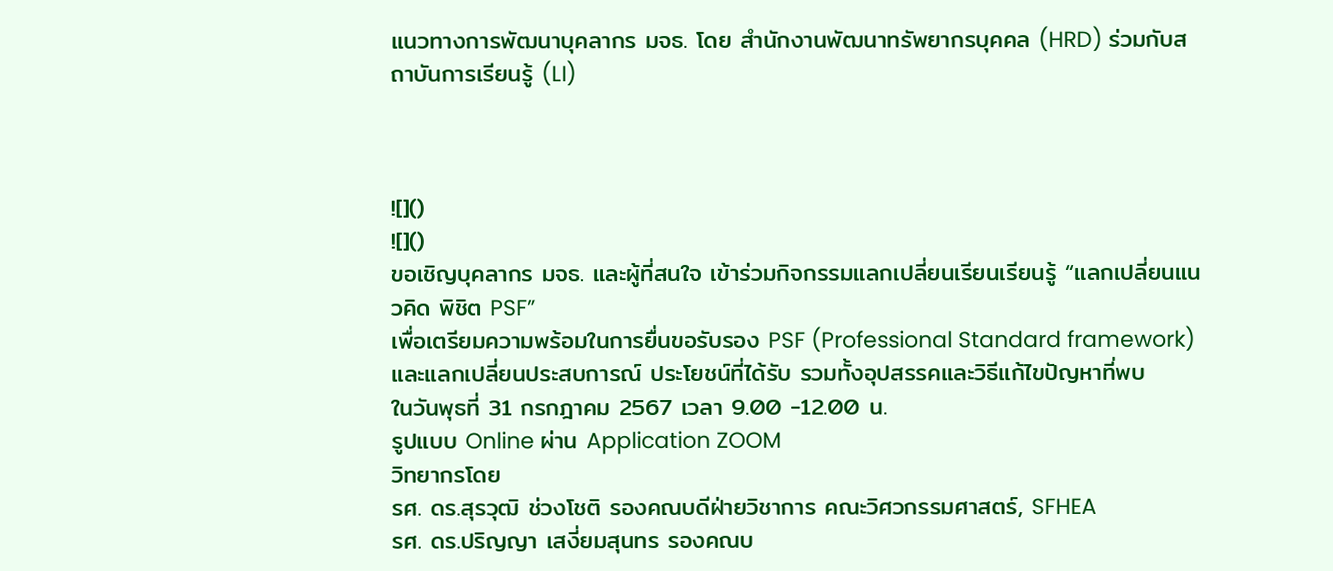แนวทางการพัฒนาบุคลากร มจธ. โดย สำนักงานพัฒนาทรัพยากรบุคคล (HRD) ร่วมกับสถาบันการเรียนรู้ (LI)



![]()
![]()
ขอเชิญบุคลากร มจธ. และผู้ที่สนใจ เข้าร่วมกิจกรรมแลกเปลี่ยนเรียนเรียนรู้ “แลกเปลี่ยนแนวคิด พิชิต PSF”
เพื่อเตรียมความพร้อมในการยื่นขอรับรอง PSF (Professional Standard framework) และแลกเปลี่ยนประสบการณ์ ประโยชน์ที่ได้รับ รวมทั้งอุปสรรคและวิธีแก้ไขปัญหาที่พบ
ในวันพุธที่ 31 กรกฎาคม 2567 เวลา 9.00 -12.00 น.
รูปแบบ Online ผ่าน Application ZOOM
วิทยากรโดย
รศ. ดร.สุรวุฒิ ช่วงโชติ รองคณบดีฝ่ายวิชาการ คณะวิศวกรรมศาสตร์, SFHEA
รศ. ดร.ปริญญา เสงี่ยมสุนทร รองคณบ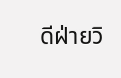ดีฝ่ายวิ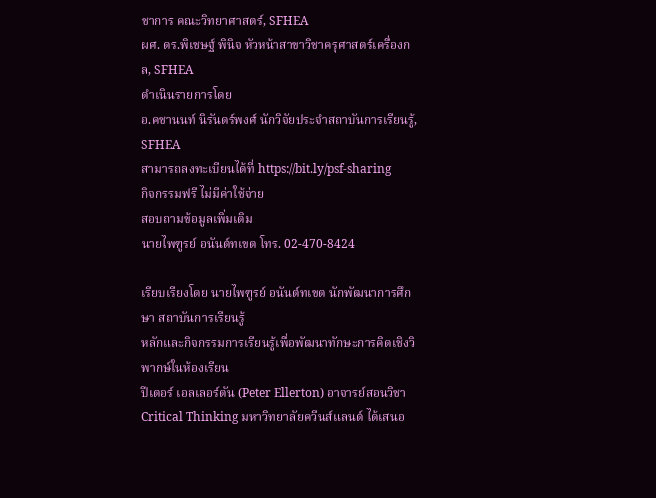ชาการ คณะวิทยาศาสตร์, SFHEA
ผศ. ดร.พิเชษฐ์ พินิจ หัวหน้าสาขาวิชาครุศาสตร์เครื่องกล, SFHEA
ดำเนินรายการโดย
อ.คชานนท์ นิรันดร์พงศ์ นักวิจัยประจำสถาบันการเรียนรู้, SFHEA
สามารถลงทะเบียนได้ที่ https://bit.ly/psf-sharing
กิจกรรมฟรี ไม่มีค่าใช้จ่าย
สอบถามข้อมูลเพิ่มเติม
นายไพฑูรย์ อนันต์ทเขต โทร. 02-470-8424

เรียบเรียงโดย นายไพฑูรย์ อนันต์ทเขต นักพัฒนาการศึกษา สถาบันการเรียนรู้
หลักและกิจกรรมการเรียนรู้เพื่อพัฒนาทักษะการคิดเชิงวิพากษ์ในห้องเรียน
ปีเตอร์ เอลเลอร์ตัน (Peter Ellerton) อาจารย์สอนวิชา Critical Thinking มหาวิทยาลัยควีนส์แลนด์ ได้เสนอ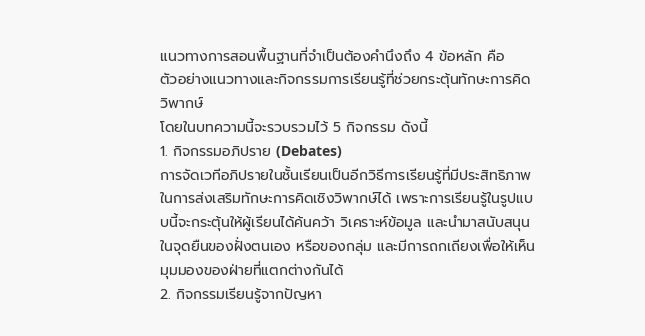แนวทางการสอนพื้นฐานที่จำเป็นต้องคำนึงถึง 4 ข้อหลัก คือ
ตัวอย่างแนวทางและกิจกรรมการเรียนรู้ที่ช่วยกระตุ้นทักษะการคิดวิพากษ์
โดยในบทความนี้จะรวบรวมไว้ 5 กิจกรรม ดังนี้
1. กิจกรรมอภิปราย (Debates)
การจัดเวทีอภิปรายในชั้นเรียนเป็นอีกวิธีการเรียนรู้ที่มีประสิทธิภาพในการส่งเสริมทักษะการคิดเชิงวิพากษ์ได้ เพราะการเรียนรู้ในรูปแบบนี้จะกระตุ้นให้ผู้เรียนได้ค้นคว้า วิเคราะห์ข้อมูล และนำมาสนับสนุนในจุดยืนของฝั่งตนเอง หรือของกลุ่ม และมีการถกเถียงเพื่อให้เห็นมุมมองของฝ่ายที่แตกต่างกันได้
2. กิจกรรมเรียนรู้จากปัญหา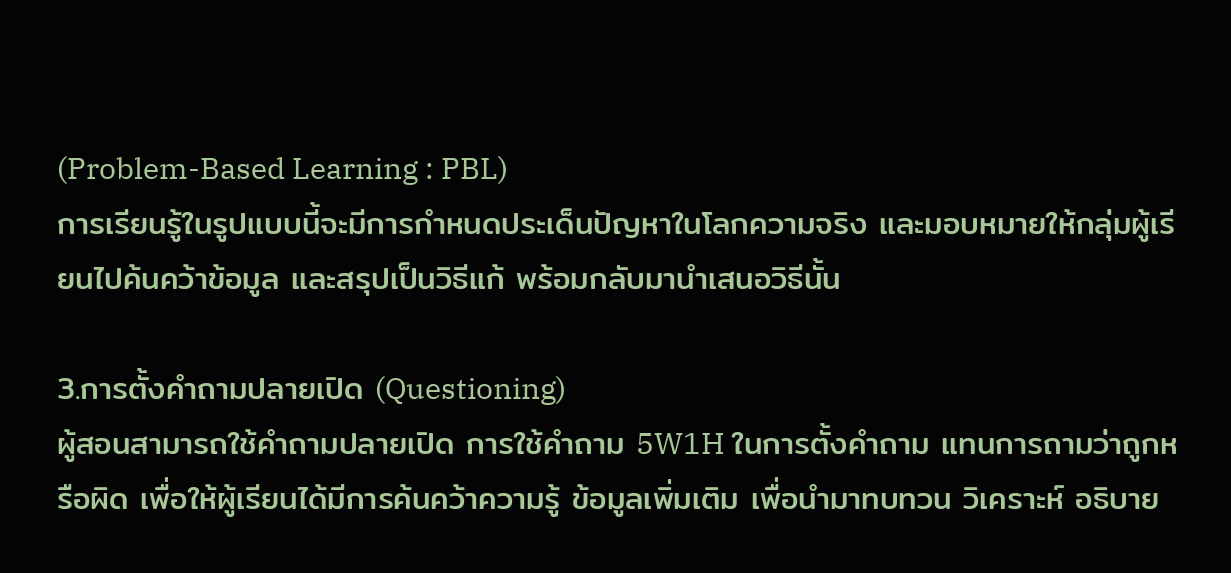(Problem-Based Learning : PBL)
การเรียนรู้ในรูปแบบนี้จะมีการกำหนดประเด็นปัญหาในโลกความจริง และมอบหมายให้กลุ่มผู้เรียนไปค้นคว้าข้อมูล และสรุปเป็นวิธีแก้ พร้อมกลับมานำเสนอวิธีนั้น

3.การตั้งคำถามปลายเปิด (Questioning)
ผู้สอนสามารถใช้คำถามปลายเปิด การใช้คำถาม 5W1H ในการตั้งคำถาม แทนการถามว่าถูกหรือผิด เพื่อให้ผู้เรียนได้มีการค้นคว้าความรู้ ข้อมูลเพิ่มเติม เพื่อนำมาทบทวน วิเคราะห์ อธิบาย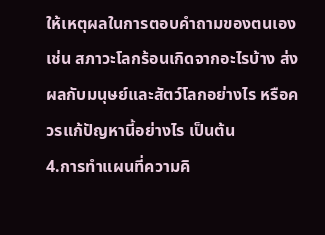ให้เหตุผลในการตอบคำถามของตนเอง เช่น สภาวะโลกร้อนเกิดจากอะไรบ้าง ส่งผลกับมนุษย์และสัตว์โลกอย่างไร หรือควรแก้ปัญหานี้อย่างไร เป็นต้น
4.การทำแผนที่ความคิ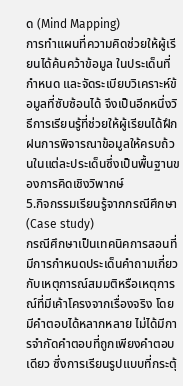ด (Mind Mapping)
การทำแผนที่ความคิดช่วยให้ผู้เรียนได้ค้นคว้าข้อมูล ในประเด็นที่กำหนด และจัดระเบียบวิเคราะห์ข้อมูลที่ซับซ้อนได้ จึงเป็นอีกหนึ่งวิธีการเรียนรู้ที่ช่วยให้ผู้เรียนได้ฝึกฝนการพิจารณาข้อมูลให้ครบถ้วนในแต่ละประเด็นซึ่งเป็นพื้นฐานของการคิดเชิงวิพากษ์
5.กิจกรรมเรียนรู้จากกรณีศึกษา (Case study)
กรณีศึกษาเป็นเทคนิคการสอนที่มีการกำหนดประเด็นคำถามเกี่ยวกับเหตุการณ์สมมติหรือเหตุการณ์ที่มีเค้าโครงจากเรื่องจริง โดยมีคำตอบได้หลากหลาย ไม่ได้มีการจำกัดคำตอบที่ถูกเพียงคำตอบเดียว ซึ่งการเรียนรูปแบบที่กระตุ้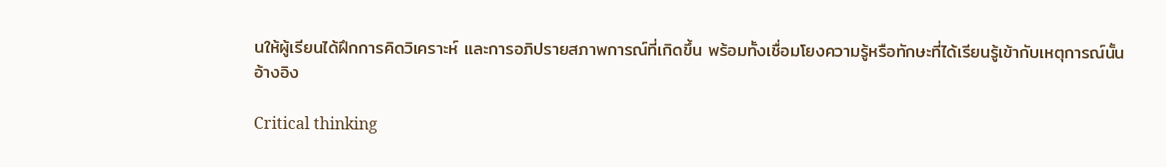นให้ผู้เรียนได้ฝึกการคิดวิเคราะห์ และการอภิปรายสภาพการณ์ที่เกิดขึ้น พร้อมทั้งเชื่อมโยงความรู้หรือทักษะที่ได้เรียนรู้เข้ากับเหตุการณ์นั้น
อ้างอิง

Critical thinking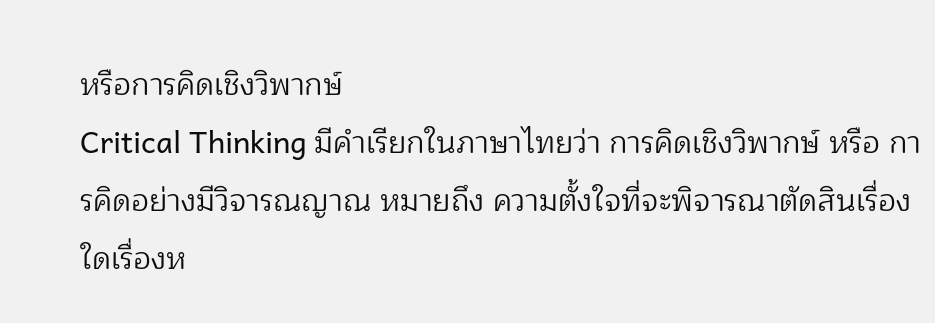หรือการคิดเชิงวิพากษ์
Critical Thinking มีคำเรียกในภาษาไทยว่า การคิดเชิงวิพากษ์ หรือ การคิดอย่างมีวิจารณญาณ หมายถึง ความตั้งใจที่จะพิจารณาตัดสินเรื่องใดเรื่องห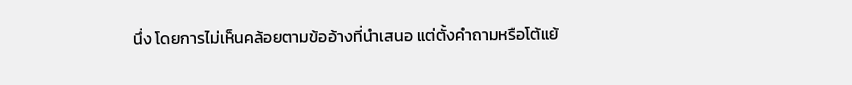นึ่ง โดยการไม่เห็นคล้อยตามข้ออ้างที่นำเสนอ แต่ตั้งคำถามหรือโต้แย้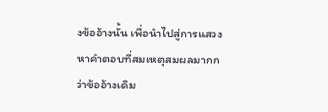งข้ออ้างนั้น เพื่อนำไปสู่การแสวงหาคำตอบที่สมเหตุสมผลมากกว่าข้ออ้างเดิม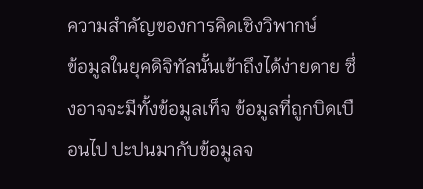ความสำคัญของการคิดเชิงวิพากษ์
ข้อมูลในยุคดิจิทัลนั้นเข้าถึงได้ง่ายดาย ซึ่งอาจจะมีทั้งข้อมูลเท็จ ข้อมูลที่ถูกบิดเบือนไป ปะปนมากับข้อมูลจ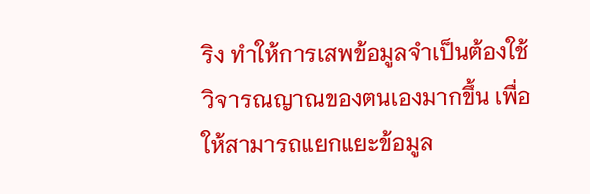ริง ทำให้การเสพข้อมูลจำเป็นต้องใช้วิจารณญาณของตนเองมากขึ้น เพื่อให้สามารถแยกแยะข้อมูล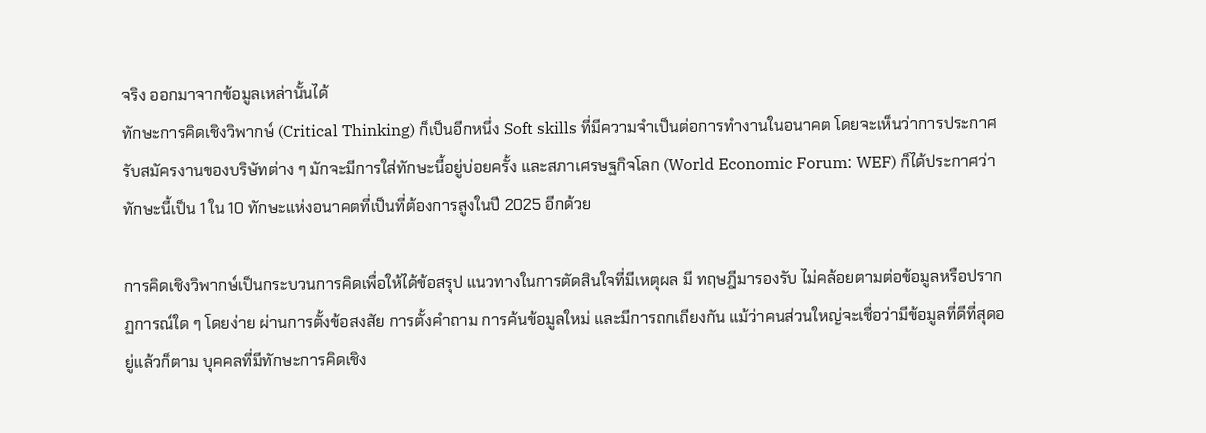จริง ออกมาจากข้อมูลเหล่านั้นได้
ทักษะการคิดเชิงวิพากษ์ (Critical Thinking) ก็เป็นอีกหนึ่ง Soft skills ที่มีความจำเป็นต่อการทำงานในอนาคต โดยจะเห็นว่าการประกาศรับสมัครงานของบริษัทต่าง ๆ มักจะมีการใส่ทักษะนี้อยู่บ่อยครั้ง และสภาเศรษฐกิจโลก (World Economic Forum: WEF) ก็ได้ประกาศว่าทักษะนี้เป็น 1 ใน 10 ทักษะแห่งอนาคตที่เป็นที่ต้องการสูงในปี 2025 อีกด้วย

การคิดเชิงวิพากษ์เป็นกระบวนการคิดเพื่อให้ได้ข้อสรุป แนวทางในการตัดสินใจที่มีเหตุผล มี ทฤษฎีมารองรับ ไม่คล้อยตามต่อข้อมูลหรือปรากฏการณ์ใด ๆ โดยง่าย ผ่านการตั้งข้อสงสัย การตั้งคำถาม การค้นข้อมูลใหม่ และมีการถกเถียงกัน แม้ว่าคนส่วนใหญ่จะเชื่อว่ามีข้อมูลที่ดีที่สุดอยู่แล้วก็ตาม บุคคลที่มีทักษะการคิดเชิง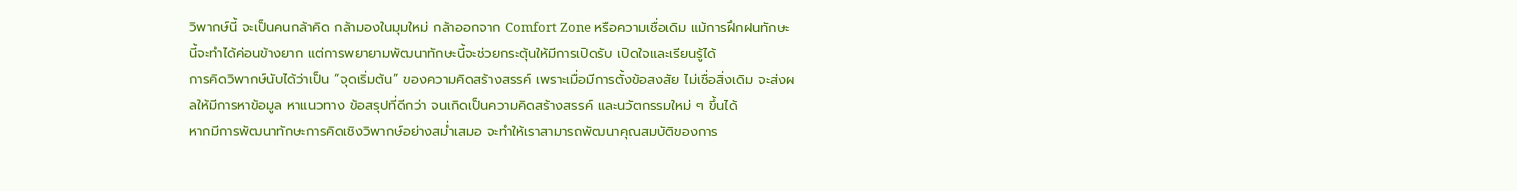วิพากษ์นี้ จะเป็นคนกล้าคิด กล้ามองในมุมใหม่ กล้าออกจาก Comfort Zone หรือความเชื่อเดิม แม้การฝึกฝนทักษะนี้จะทำได้ค่อนข้างยาก แต่การพยายามพัฒนาทักษะนี้จะช่วยกระตุ้นให้มีการเปิดรับ เปิดใจและเรียนรู้ได้
การคิดวิพากษ์นับได้ว่าเป็น “จุดเริ่มต้น” ของความคิดสร้างสรรค์ เพราะเมื่อมีการตั้งข้อสงสัย ไม่เชื่อสิ่งเดิม จะส่งผลให้มีการหาข้อมูล หาแนวทาง ข้อสรุปที่ดีกว่า จนเกิดเป็นความคิดสร้างสรรค์ และนวัตกรรมใหม่ ๆ ขึ้นได้
หากมีการพัฒนาทักษะการคิดเชิงวิพากษ์อย่างสม่ำเสมอ จะทำให้เราสามารถพัฒนาคุณสมบัติของการ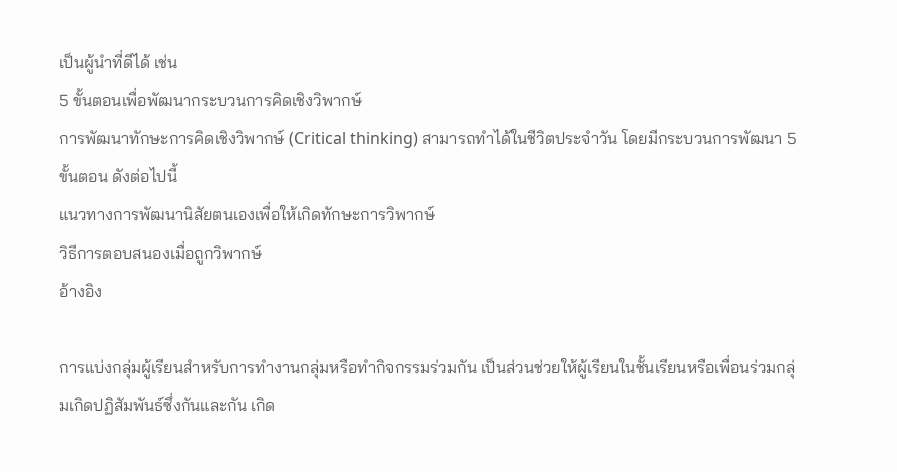เป็นผู้นำที่ดีได้ เช่น
5 ขั้นตอนเพื่อพัฒนากระบวนการคิดเชิงวิพากษ์
การพัฒนาทักษะการคิดเชิงวิพากษ์ (Critical thinking) สามารถทำได้ในชีวิตประจำวัน โดยมีกระบวนการพัฒนา 5 ขั้นตอน ดังต่อไปนี้
แนวทางการพัฒนานิสัยตนเองเพื่อให้เกิดทักษะการวิพากษ์
วิธีการตอบสนองเมื่อถูกวิพากษ์
อ้างอิง

การแบ่งกลุ่มผู้เรียนสำหรับการทำงานกลุ่มหรือทำกิจกรรมร่วมกัน เป็นส่วนช่วยให้ผู้เรียนในชั้นเรียนหรือเพื่อนร่วมกลุ่มเกิดปฏิสัมพันธ์ซึ่งกันและกัน เกิด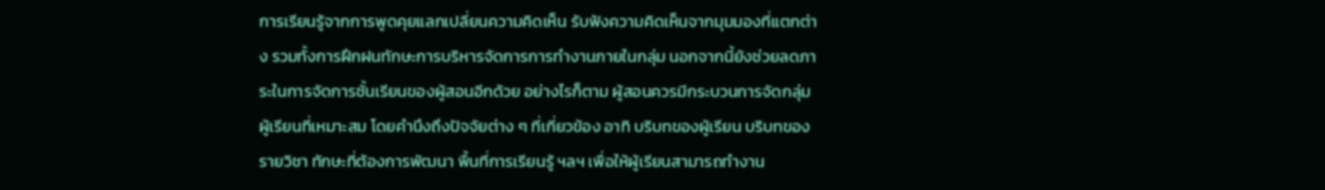การเรียนรู้จากการพูดคุยแลกเปลี่ยนความคิดเห็น รับฟังความคิดเห็นจากมุมมองที่แตกต่าง รวมทั้งการฝึกฝนทักษะการบริหารจัดการการทำงานภายในกลุ่ม นอกจากนี้ยังช่วยลดภาระในการจัดการชั้นเรียนของผู้สอนอีกด้วย อย่างไรก็ตาม ผู้สอนควรมีกระบวนการจัดกลุ่มผู้เรียนที่เหมาะสม โดยคำนึงถึงปัจจัยต่าง ๆ ที่เกี่ยวข้อง อาทิ บริบทของผู้เรียน บริบทของรายวิชา ทักษะที่ต้องการพัฒนา พื้นที่การเรียนรู้ ฯลฯ เพื่อให้ผู้เรียนสามารถทำงาน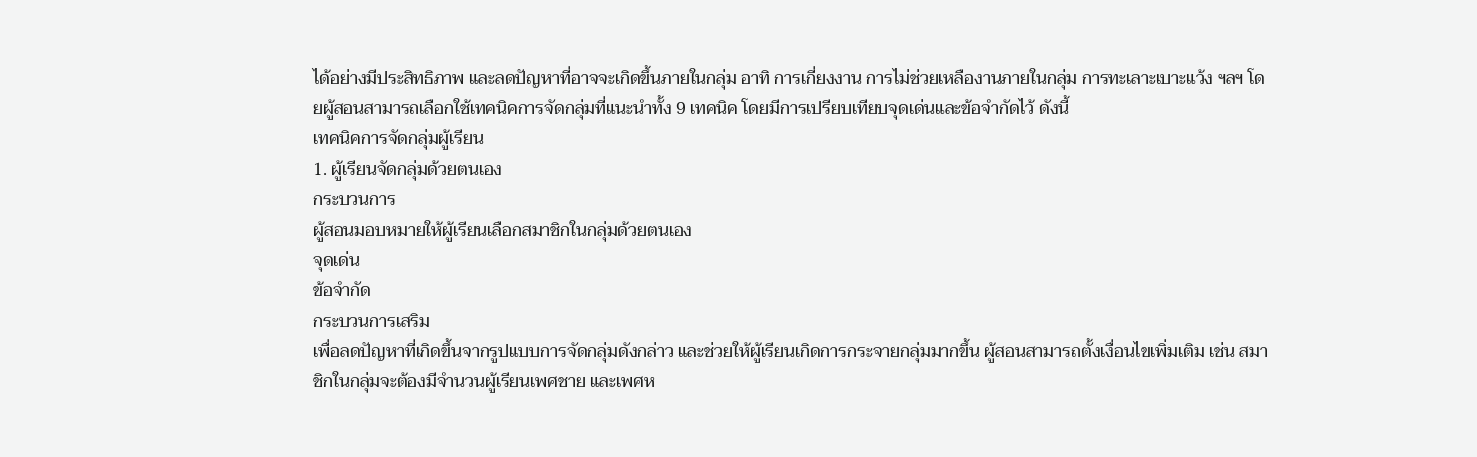ได้อย่างมีประสิทธิภาพ และลดปัญหาที่อาจจะเกิดขึ้นภายในกลุ่ม อาทิ การเกี่ยงงาน การไม่ช่วยเหลืองานภายในกลุ่ม การทะเลาะเบาะแว้ง ฯลฯ โดยผู้สอนสามารถเลือกใช้เทคนิคการจัดกลุ่มที่แนะนำทั้ง 9 เทคนิค โดยมีการเปรียบเทียบจุดเด่นและข้อจำกัดไว้ ดังนี้
เทคนิคการจัดกลุ่มผู้เรียน
1. ผู้เรียนจัดกลุ่มด้วยตนเอง
กระบวนการ
ผู้สอนมอบหมายให้ผู้เรียนเลือกสมาชิกในกลุ่มด้วยตนเอง
จุดเด่น
ข้อจำกัด
กระบวนการเสริม
เพื่อลดปัญหาที่เกิดขึ้นจากรูปแบบการจัดกลุ่มดังกล่าว และช่วยให้ผู้เรียนเกิดการกระจายกลุ่มมากขึ้น ผู้สอนสามารถตั้งเงื่อนไขเพิ่มเติม เช่น สมาชิกในกลุ่มจะต้องมีจำนวนผู้เรียนเพศชาย และเพศห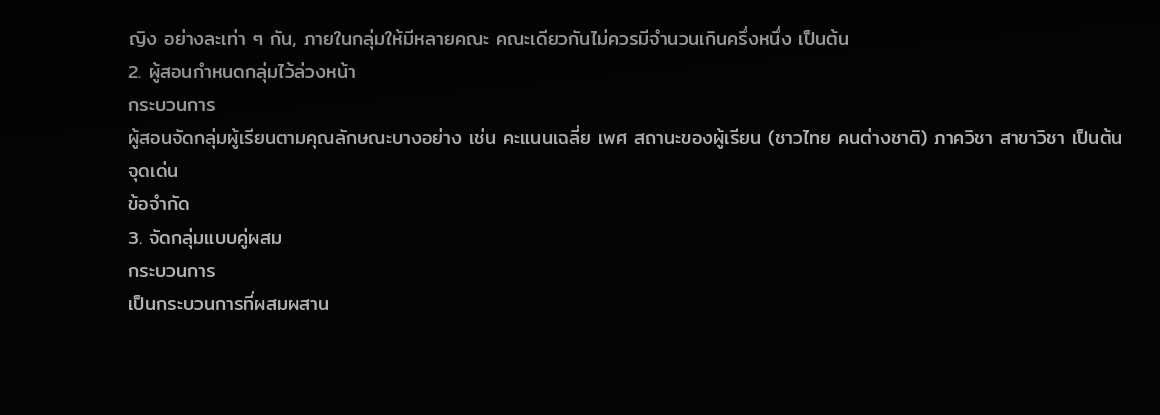ญิง อย่างละเท่า ๆ กัน, ภายในกลุ่มให้มีหลายคณะ คณะเดียวกันไม่ควรมีจำนวนเกินครึ่งหนึ่ง เป็นต้น
2. ผู้สอนกำหนดกลุ่มไว้ล่วงหน้า
กระบวนการ
ผู้สอนจัดกลุ่มผู้เรียนตามคุณลักษณะบางอย่าง เช่น คะแนนเฉลี่ย เพศ สถานะของผู้เรียน (ชาวไทย คนต่างชาติ) ภาควิชา สาขาวิชา เป็นต้น
จุดเด่น
ข้อจำกัด
3. จัดกลุ่มแบบคู่ผสม
กระบวนการ
เป็นกระบวนการที่ผสมผสาน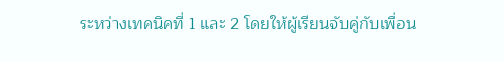ระหว่างเทคนิคที่ 1 และ 2 โดยให้ผู้เรียนจับคู่กับเพื่อน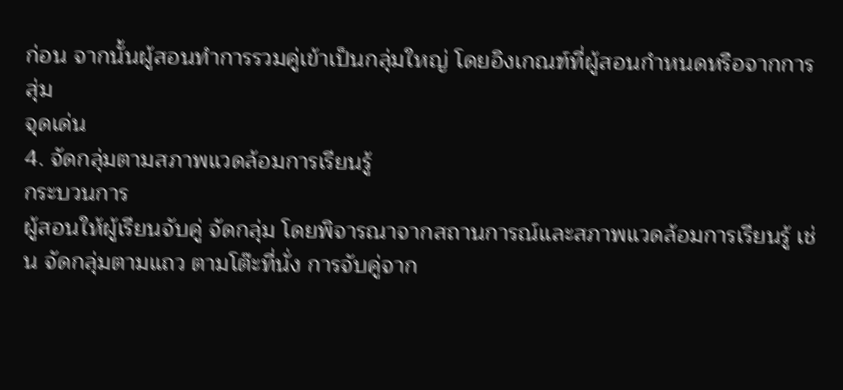ก่อน จากนั้นผู้สอนทำการรวมคู่เข้าเป็นกลุ่มใหญ่ โดยอิงเกณฑ์ที่ผู้สอนกำหนดหรือจากการสุ่ม
จุดเด่น
4. จัดกลุ่มตามสภาพแวดล้อมการเรียนรู้
กระบวนการ
ผู้สอนให้ผู้เรียนจับคู่ จัดกลุ่ม โดยพิจารณาจากสถานการณ์และสภาพแวดล้อมการเรียนรู้ เช่น จัดกลุ่มตามแถว ตามโต๊ะที่นั่ง การจับคู่จาก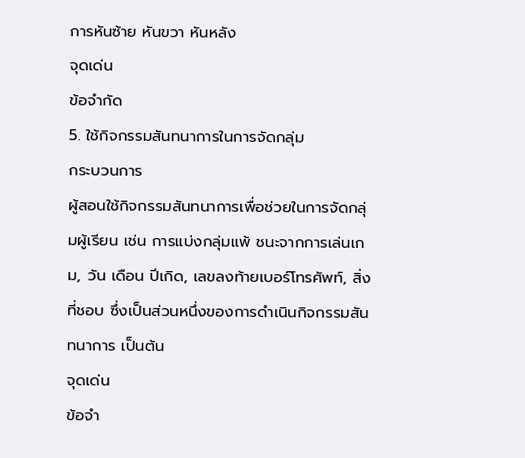การหันซ้าย หันขวา หันหลัง
จุดเด่น
ข้อจำกัด
5. ใช้กิจกรรมสันทนาการในการจัดกลุ่ม
กระบวนการ
ผู้สอนใช้กิจกรรมสันทนาการเพื่อช่วยในการจัดกลุ่มผู้เรียน เช่น การแบ่งกลุ่มแพ้ ชนะจากการเล่นเกม, วัน เดือน ปีเกิด, เลขลงท้ายเบอร์โทรศัพท์, สิ่งที่ชอบ ซึ่งเป็นส่วนหนึ่งของการดำเนินกิจกรรมสันทนาการ เป็นต้น
จุดเด่น
ข้อจำ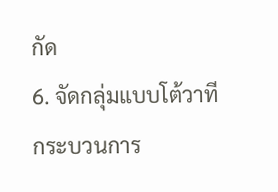กัด
6. จัดกลุ่มแบบโต้วาที
กระบวนการ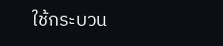ใช้กระบวน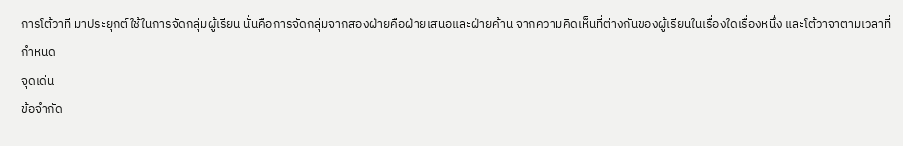การโต้วาที มาประยุกต์ใช้ในการจัดกลุ่มผู้เรียน นั่นคือการจัดกลุ่มจากสองฝ่ายคือฝ่ายเสนอและฝ่ายค้าน จากความคิดเห็นที่ต่างกันของผู้เรียนในเรื่องใดเรื่องหนึ่ง และโต้วาจาตามเวลาที่กำหนด
จุดเด่น
ข้อจำกัด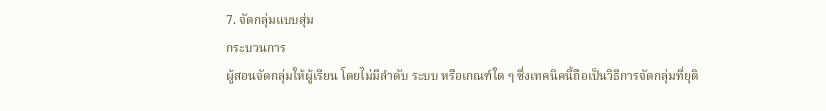7. จัดกลุ่มแบบสุ่ม
กระบวนการ
ผู้สอนจัดกลุ่มให้ผู้เรียน โดยไม่มีลำดับ ระบบ หรือเกณฑ์ใด ๆ ซึ่งเทคนิคนี้ถือเป็นวิธีการจัดกลุ่มที่ยุติ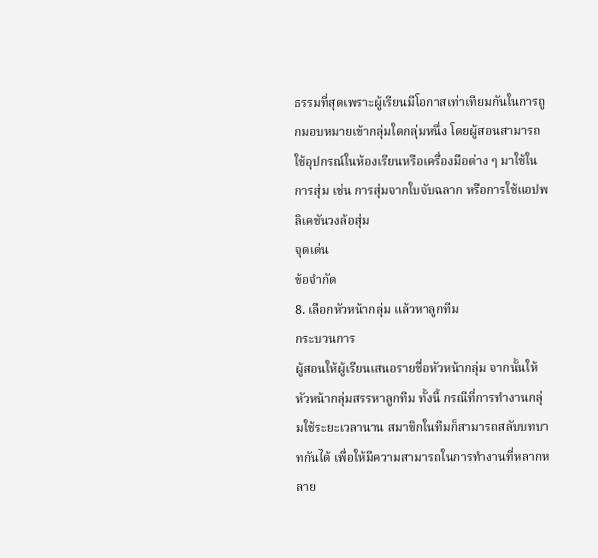ธรรมที่สุดเพราะผู้เรียนมีโอกาสเท่าเทียมกันในการถูกมอบหมายเข้ากลุ่มใดกลุ่มหนึ่ง โดยผู้สอนสามารถใช้อุปกรณ์ในห้องเรียนหรือเครื่องมือต่าง ๆ มาใช้ในการสุ่ม เช่น การสุ่มจากใบจับฉลาก หรือการใช้แอปพลิเคชันวงล้อสุ่ม
จุดเด่น
ข้อจำกัด
8. เลือกหัวหน้ากลุ่ม แล้วหาลูกทีม
กระบวนการ
ผู้สอนให้ผู้เรียนเสนอรายชื่อหัวหน้ากลุ่ม จากนั้นให้หัวหน้ากลุ่มสรรหาลูกทีม ทั้งนี้ กรณีที่การทำงานกลุ่มใช้ระยะเวลานาน สมาชิกในทีมก็สามารถสลับบทบาทกันได้ เพื่อให้มีความสามารถในการทำงานที่หลากหลาย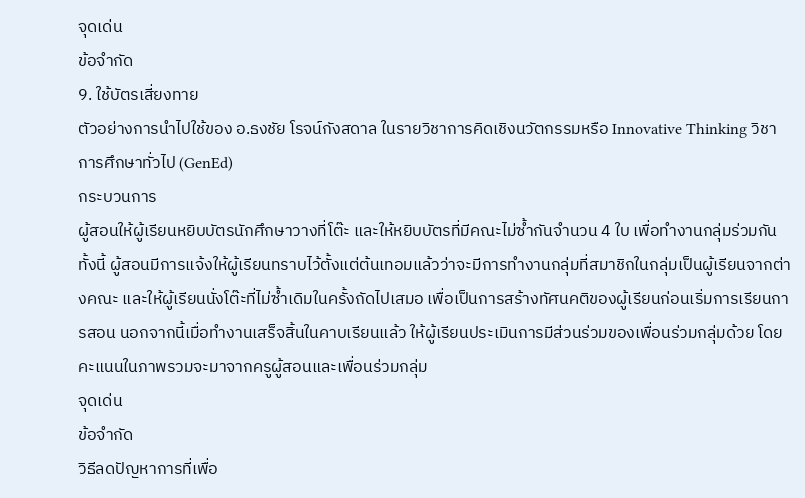จุดเด่น
ข้อจำกัด
9. ใช้บัตรเสี่ยงทาย
ตัวอย่างการนำไปใช้ของ อ.ธงชัย โรจน์กังสดาล ในรายวิชาการคิดเชิงนวัตกรรมหรือ Innovative Thinking วิชาการศึกษาทั่วไป (GenEd)
กระบวนการ
ผู้สอนให้ผู้เรียนหยิบบัตรนักศึกษาวางที่โต๊ะ และให้หยิบบัตรที่มีคณะไม่ซ้ำกันจำนวน 4 ใบ เพื่อทำงานกลุ่มร่วมกัน ทั้งนี้ ผู้สอนมีการแจ้งให้ผู้เรียนทราบไว้ตั้งแต่ต้นเทอมแล้วว่าจะมีการทำงานกลุ่มที่สมาชิกในกลุ่มเป็นผู้เรียนจากต่างคณะ และให้ผู้เรียนนั่งโต๊ะที่ไม่ซ้ำเดิมในครั้งถัดไปเสมอ เพื่อเป็นการสร้างทัศนคติของผู้เรียนก่อนเริ่มการเรียนการสอน นอกจากนี้เมื่อทำงานเสร็จสิ้นในคาบเรียนแล้ว ให้ผู้เรียนประเมินการมีส่วนร่วมของเพื่อนร่วมกลุ่มด้วย โดยคะแนนในภาพรวมจะมาจากครูผู้สอนและเพื่อนร่วมกลุ่ม
จุดเด่น
ข้อจำกัด
วิธีลดปัญหาการที่เพื่อ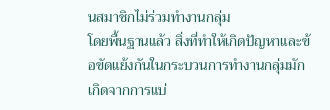นสมาชิกไม่ร่วมทำงานกลุ่ม
โดยพื้นฐานแล้ว สิ่งที่ทำให้เกิดปัญหาและข้อขัดแย้งกันในกระบวนการทำงานกลุ่มมักเกิดจากการแบ่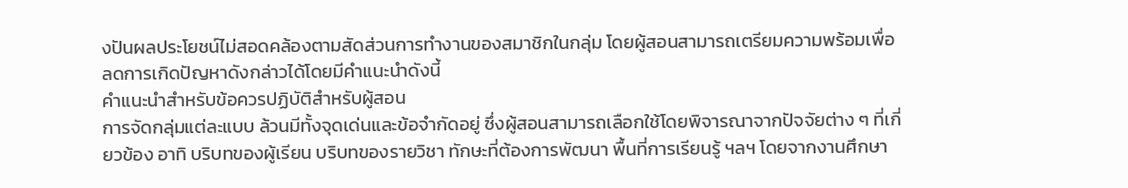งปันผลประโยชน์ไม่สอดคล้องตามสัดส่วนการทำงานของสมาชิกในกลุ่ม โดยผู้สอนสามารถเตรียมความพร้อมเพื่อลดการเกิดปัญหาดังกล่าวได้โดยมีคำแนะนำดังนี้
คำแนะนำสำหรับข้อควรปฏิบัติสำหรับผู้สอน
การจัดกลุ่มแต่ละแบบ ล้วนมีทั้งจุดเด่นและข้อจำกัดอยู่ ซึ่งผู้สอนสามารถเลือกใช้โดยพิจารณาจากปัจจัยต่าง ๆ ที่เกี่ยวข้อง อาทิ บริบทของผู้เรียน บริบทของรายวิชา ทักษะที่ต้องการพัฒนา พื้นที่การเรียนรู้ ฯลฯ โดยจากงานศึกษา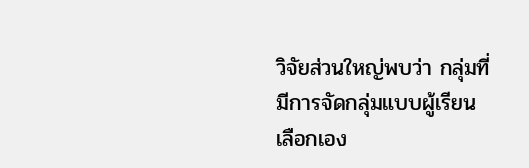วิจัยส่วนใหญ่พบว่า กลุ่มที่มีการจัดกลุ่มแบบผู้เรียนเลือกเอง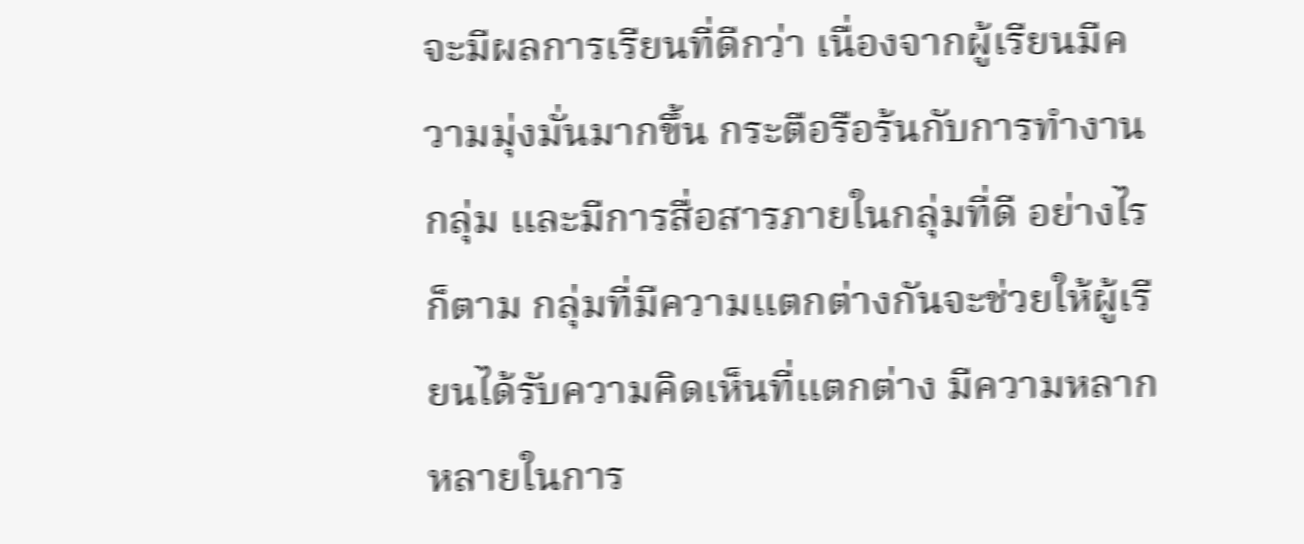จะมีผลการเรียนที่ดีกว่า เนื่องจากผู้เรียนมีความมุ่งมั่นมากขึ้น กระตือรือร้นกับการทำงานกลุ่ม และมีการสื่อสารภายในกลุ่มที่ดี อย่างไรก็ตาม กลุ่มที่มีความแตกต่างกันจะช่วยให้ผู้เรียนได้รับความคิดเห็นที่แตกต่าง มีความหลากหลายในการ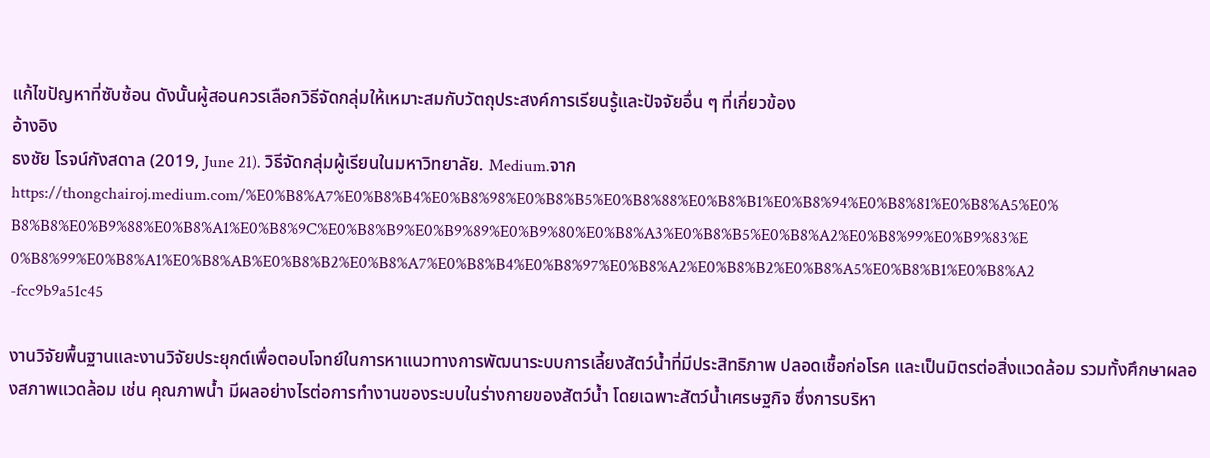แก้ไขปัญหาที่ซับซ้อน ดังนั้นผู้สอนควรเลือกวิธีจัดกลุ่มให้เหมาะสมกับวัตถุประสงค์การเรียนรู้และปัจจัยอื่น ๆ ที่เกี่ยวข้อง
อ้างอิง
ธงชัย โรจน์กังสดาล (2019, June 21). วิธีจัดกลุ่มผู้เรียนในมหาวิทยาลัย. Medium.จาก https://thongchairoj.medium.com/%E0%B8%A7%E0%B8%B4%E0%B8%98%E0%B8%B5%E0%B8%88%E0%B8%B1%E0%B8%94%E0%B8%81%E0%B8%A5%E0%B8%B8%E0%B9%88%E0%B8%A1%E0%B8%9C%E0%B8%B9%E0%B9%89%E0%B9%80%E0%B8%A3%E0%B8%B5%E0%B8%A2%E0%B8%99%E0%B9%83%E0%B8%99%E0%B8%A1%E0%B8%AB%E0%B8%B2%E0%B8%A7%E0%B8%B4%E0%B8%97%E0%B8%A2%E0%B8%B2%E0%B8%A5%E0%B8%B1%E0%B8%A2-fcc9b9a51c45

งานวิจัยพื้นฐานและงานวิจัยประยุกต์เพื่อตอบโจทย์ในการหาแนวทางการพัฒนาระบบการเลี้ยงสัตว์น้ำที่มีประสิทธิภาพ ปลอดเชื้อก่อโรค และเป็นมิตรต่อสิ่งแวดล้อม รวมทั้งศึกษาผลองสภาพแวดล้อม เช่น คุณภาพน้ำ มีผลอย่างไรต่อการทำงานของระบบในร่างกายของสัตว์น้ำ โดยเฉพาะสัตว์น้ำเศรษฐกิจ ซึ่งการบริหา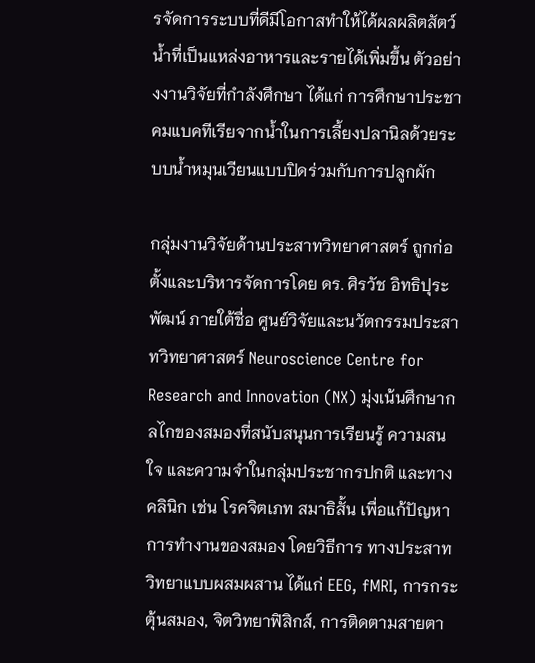รจัดการระบบที่ดีมีโอกาสทำให้ได้ผลผลิตสัตว์น้ำที่เป็นแหล่งอาหารและรายได้เพิ่มขึ้น ตัวอย่างงานวิจัยที่กำลังศึกษา ได้แก่ การศึกษาประชาคมแบคทีเรียจากน้ำในการเลี้ยงปลานิลด้วยระบบน้ำหมุนเวียนแบบปิดร่วมกับการปลูกผัก

กลุ่มงานวิจัยด้านประสาทวิทยาศาสตร์ ถูกก่อตั้งและบริหารจัดการโดย ดร. ศิรวัช อิทธิปุระพัฒน์ ภายใต้ชื่อ ศูนย์วิจัยและนวัตกรรมประสาทวิทยาศาสตร์ Neuroscience Centre for Research and Innovation (NX) มุ่งเน้นศึกษากลไกของสมองที่สนับสนุนการเรียนรู้ ความสนใจ และความจำในกลุ่มประชากรปกติ และทางคลินิก เช่น โรคจิตเภท สมาธิสั้น เพื่อแก้ปัญหาการทำงานของสมอง โดยวิธีการ ทางประสาทวิทยาแบบผสมผสาน ได้แก่ EEG, fMRI, การกระตุ้นสมอง, จิตวิทยาฟิสิกส์, การติดตามสายตา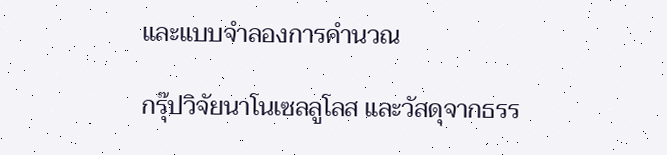และแบบจำลองการคำนวณ

กรุ๊ปวิจัยนาโนเซลลูโลส และวัสดุจากธรร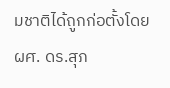มชาติได้ถูกก่อตั้งโดย ผศ. ดร.สุภ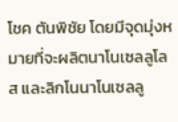โชค ตันพิชัย โดยมีจุดมุ่งหมายที่จะผลิตนาโนเซลลูโลส และลิกโนนาโนเซลลู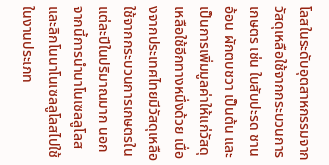โลสในระดับอุตสาหกรรมจากวัสดุเหลือใช้จากกระบวนการเกษตร เช่น ใบสับปะรด ชานอ้อน ผักตบชวา เป็นต้น และเป็นการเพิ่มมูลค่าให้แก่วัสดุเหลือใช้อีกทางหนึ่งด้วย เนื่องจากประเทศไทยมีวัสดุเหลือใช้จากกระบวนการเกษตรในแต่ละปีในปริมาณมาก นอกจากนี้การนำนาโนเซลลูโลส และลิกโนนาโนเซลลูโลสไปใช้ในงานประเภท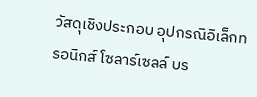วัสดุเชิงประกอบ อุปกรณิอิเล็กทรอนิกส์ โซลาร์เซลล์ บร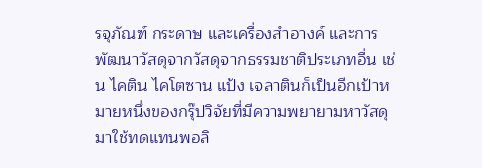รจุภัณฑ์ กระดาษ และเครื่องสำอางค์ และการพัฒนาวัสดุจากวัสดุจากธรรมชาติประเภทอื่น เช่น ไคติน ไคโตซาน แป้ง เจลาตินก็เป็นอีกเป้าหมายหนึ่งของกรุ๊ปวิจัยที่มีความพยายามหาวัสดุมาใช้ทดแทนพอลิ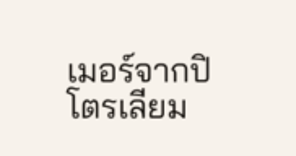เมอร์จากปิโตรเลียม